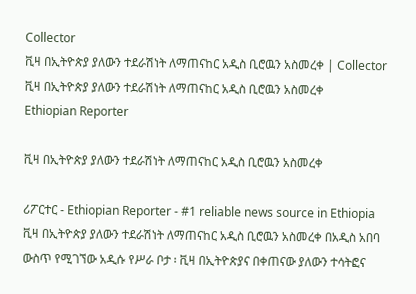Collector
ቪዛ በኢትዮጵያ ያለውን ተደራሽነት ለማጠናከር አዲስ ቢሮዉን አስመረቀ | Collector
ቪዛ በኢትዮጵያ ያለውን ተደራሽነት ለማጠናከር አዲስ ቢሮዉን አስመረቀ
Ethiopian Reporter

ቪዛ በኢትዮጵያ ያለውን ተደራሽነት ለማጠናከር አዲስ ቢሮዉን አስመረቀ

ሪፖርተር - Ethiopian Reporter - #1 reliable news source in Ethiopia ቪዛ በኢትዮጵያ ያለውን ተደራሽነት ለማጠናከር አዲስ ቢሮዉን አስመረቀ በአዲስ አበባ ውስጥ የሚገኘው አዲሱ የሥራ ቦታ ፡ ቪዛ በኢትዮጵያና በቀጠናው ያለውን ተሳትፎና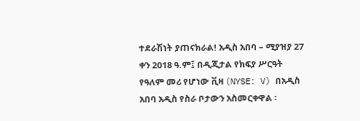ተደራሽነት ያጠናክራል! አዲስ አበባ – ሚያዝያ 27 ቀን 2018 ዓ.ም፤ በዲጂታል የክፍያ ሥርዓት የዓለም መሪ የሆነው ቪዛ (NYSE: V) በአዲስ አበባ አዲስ የስራ ቦታውን አስመርቀዋል ፡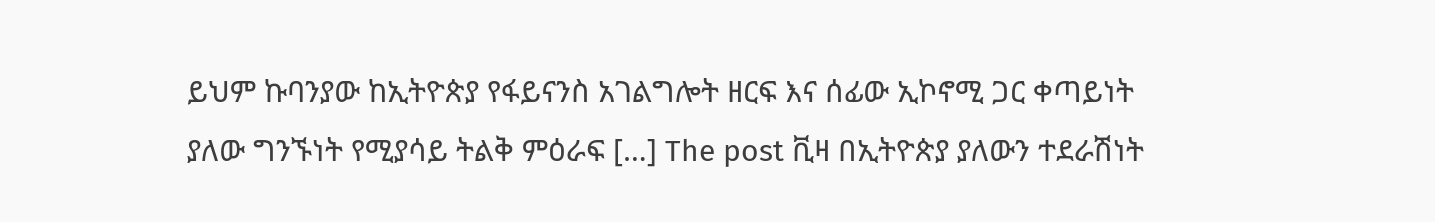ይህም ኩባንያው ከኢትዮጵያ የፋይናንስ አገልግሎት ዘርፍ እና ሰፊው ኢኮኖሚ ጋር ቀጣይነት ያለው ግንኙነት የሚያሳይ ትልቅ ምዕራፍ […] The post ቪዛ በኢትዮጵያ ያለውን ተደራሽነት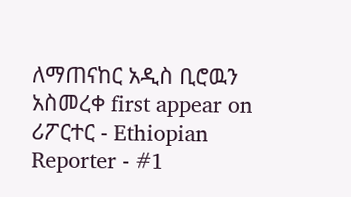ለማጠናከር አዲስ ቢሮዉን አስመረቀ first appear on ሪፖርተር - Ethiopian Reporter - #1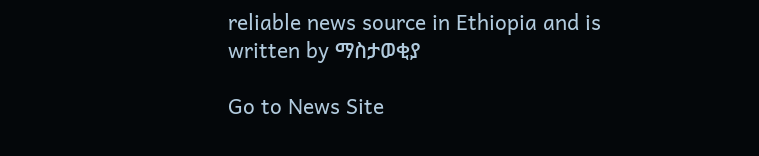reliable news source in Ethiopia and is written by ማስታወቂያ

Go to News Site